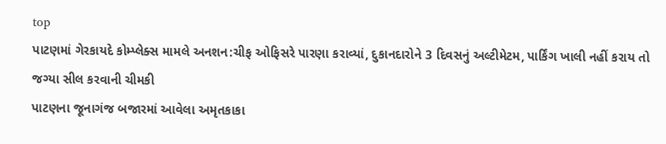top
પાટણમાં ગેરકાયદે કોમ્પ્લેક્સ મામલે અનશન:ચીફ ઓફિસરે પારણા કરાવ્યાં, દુકાનદારોને 3 દિવસનું અલ્ટીમેટમ, પાર્કિંગ ખાલી નહીં કરાય તો જગ્યા સીલ કરવાની ચીમકી
પાટણના જૂનાગંજ બજારમાં આવેલા અમૃતકાકા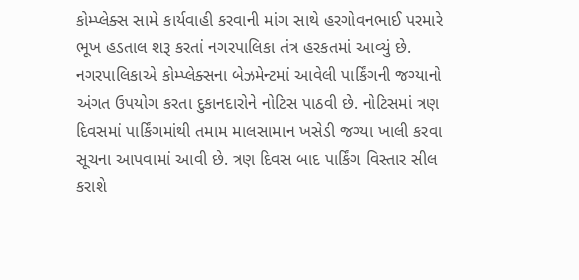કોમ્પ્લેક્સ સામે કાર્યવાહી કરવાની માંગ સાથે હરગોવનભાઈ પરમારે ભૂખ હડતાલ શરૂ કરતાં નગરપાલિકા તંત્ર હરકતમાં આવ્યું છે. નગરપાલિકાએ કોમ્પ્લેક્સના બેઝમેન્ટમાં આવેલી પાર્કિંગની જગ્યાનો અંગત ઉપયોગ કરતા દુકાનદારોને નોટિસ પાઠવી છે. નોટિસમાં ત્રણ દિવસમાં પાર્કિંગમાંથી તમામ માલસામાન ખસેડી જગ્યા ખાલી કરવા સૂચના આપવામાં આવી છે. ત્રણ દિવસ બાદ પાર્કિંગ વિસ્તાર સીલ કરાશે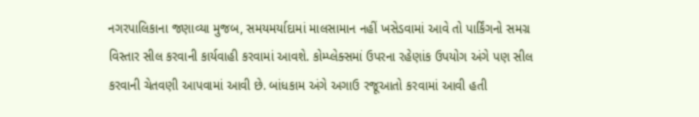નગરપાલિકાના જણાવ્યા મુજબ, સમયમર્યાદામાં માલસામાન નહીં ખસેડવામાં આવે તો પાર્કિંગનો સમગ્ર વિસ્તાર સીલ કરવાની કાર્યવાહી કરવામાં આવશે. કોમ્પ્લેક્સમાં ઉપરના રહેણાંક ઉપયોગ અંગે પણ સીલ કરવાની ચેતવણી આપવામાં આવી છે. બાંધકામ અંગે અગાઉ રજૂઆતો કરવામાં આવી હતી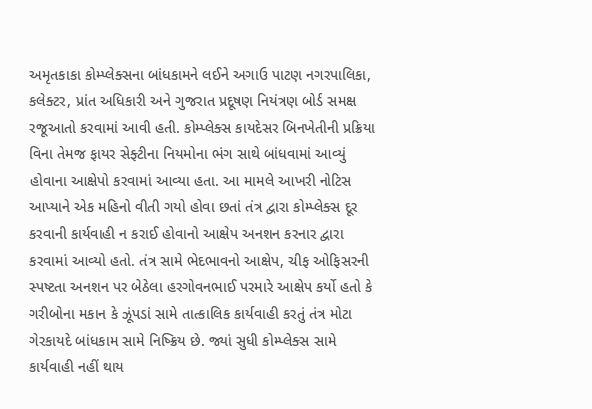અમૃતકાકા કોમ્પ્લેક્સના બાંધકામને લઈને અગાઉ પાટણ નગરપાલિકા, કલેક્ટર, પ્રાંત અધિકારી અને ગુજરાત પ્રદૂષણ નિયંત્રણ બોર્ડ સમક્ષ રજૂઆતો કરવામાં આવી હતી. કોમ્પ્લેક્સ કાયદેસર બિનખેતીની પ્રક્રિયા વિના તેમજ ફાયર સેફ્ટીના નિયમોના ભંગ સાથે બાંધવામાં આવ્યું હોવાના આક્ષેપો કરવામાં આવ્યા હતા. આ મામલે આખરી નોટિસ આપ્યાને એક મહિનો વીતી ગયો હોવા છતાં તંત્ર દ્વારા કોમ્પ્લેક્સ દૂર કરવાની કાર્યવાહી ન કરાઈ હોવાનો આક્ષેપ અનશન કરનાર દ્વારા કરવામાં આવ્યો હતો. તંત્ર સામે ભેદભાવનો આક્ષેપ, ચીફ ઓફિસરની સ્પષ્ટતા અનશન પર બેઠેલા હરગોવનભાઈ પરમારે આક્ષેપ કર્યો હતો કે ગરીબોના મકાન કે ઝૂંપડાં સામે તાત્કાલિક કાર્યવાહી કરતું તંત્ર મોટા ગેરકાયદે બાંધકામ સામે નિષ્ક્રિય છે. જ્યાં સુધી કોમ્પ્લેક્સ સામે કાર્યવાહી નહીં થાય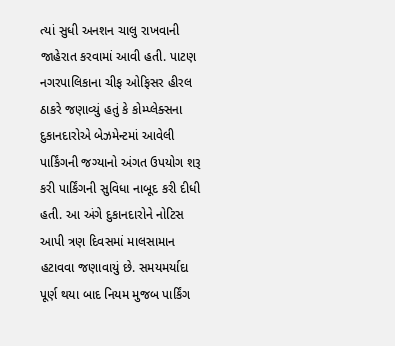ત્યાં સુધી અનશન ચાલુ રાખવાની જાહેરાત કરવામાં આવી હતી. પાટણ નગરપાલિકાના ચીફ ઓફિસર હીરલ ઠાકરે જણાવ્યું હતું કે કોમ્પ્લેક્સના દુકાનદારોએ બેઝમેન્ટમાં આવેલી પાર્કિંગની જગ્યાનો અંગત ઉપયોગ શરૂ કરી પાર્કિંગની સુવિધા નાબૂદ કરી દીધી હતી. આ અંગે દુકાનદારોને નોટિસ આપી ત્રણ દિવસમાં માલસામાન હટાવવા જણાવાયું છે. સમયમર્યાદા પૂર્ણ થયા બાદ નિયમ મુજબ પાર્કિંગ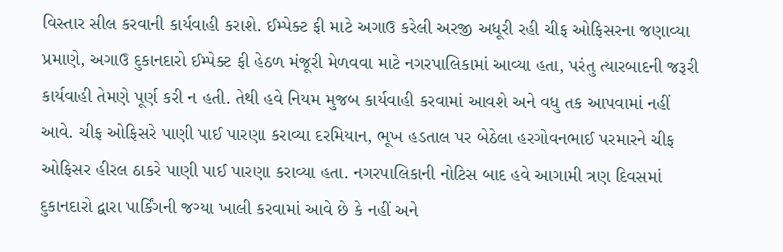વિસ્તાર સીલ કરવાની કાર્યવાહી કરાશે. ઈમ્પેક્ટ ફી માટે અગાઉ કરેલી અરજી અધૂરી રહી ચીફ ઓફિસરના જણાવ્યા પ્રમાણે, અગાઉ દુકાનદારો ઈમ્પેક્ટ ફી હેઠળ મંજૂરી મેળવવા માટે નગરપાલિકામાં આવ્યા હતા, પરંતુ ત્યારબાદની જરૂરી કાર્યવાહી તેમણે પૂર્ણ કરી ન હતી. તેથી હવે નિયમ મુજબ કાર્યવાહી કરવામાં આવશે અને વધુ તક આપવામાં નહીં આવે. ચીફ ઓફિસરે પાણી પાઈ પારણા કરાવ્યા દરમિયાન, ભૂખ હડતાલ પર બેઠેલા હરગોવનભાઈ પરમારને ચીફ ઓફિસર હીરલ ઠાકરે પાણી પાઈ પારણા કરાવ્યા હતા. નગરપાલિકાની નોટિસ બાદ હવે આગામી ત્રણ દિવસમાં દુકાનદારો દ્વારા પાર્કિંગની જગ્યા ખાલી કરવામાં આવે છે કે નહીં અને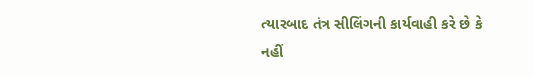ત્યારબાદ તંત્ર સીલિંગની કાર્યવાહી કરે છે કે નહીં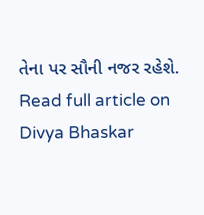તેના પર સૌની નજર રહેશે.
Read full article on Divya Bhaskar